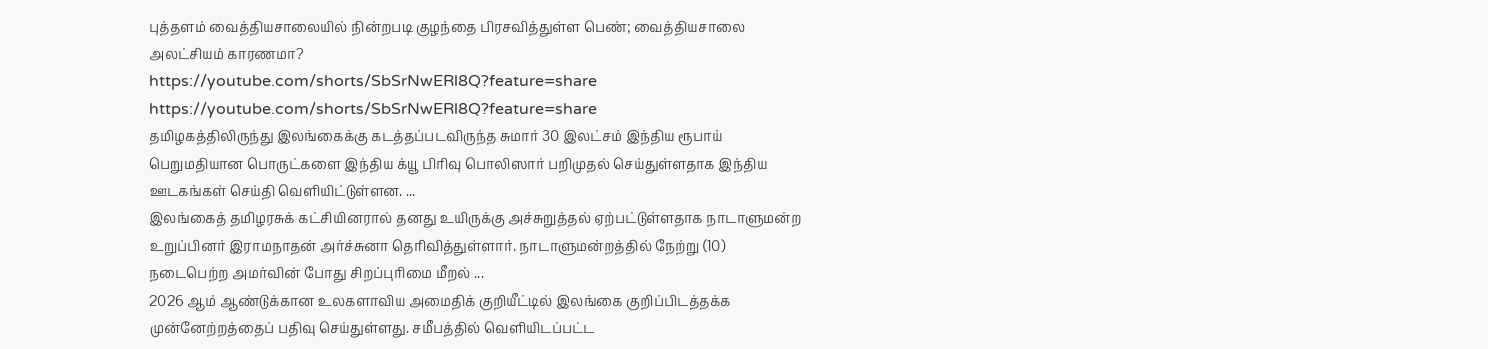புத்தளம் வைத்தியசாலையில் நின்றபடி குழந்தை பிரசவித்துள்ள பெண்; வைத்தியசாலை அலட்சியம் காரணமா?
https://youtube.com/shorts/SbSrNwERl8Q?feature=share
https://youtube.com/shorts/SbSrNwERl8Q?feature=share
தமிழகத்திலிருந்து இலங்கைக்கு கடத்தப்படவிருந்த சுமார் 30 இலட்சம் இந்திய ரூபாய் பெறுமதியான பொருட்களை இந்திய க்யூ பிரிவு பொலிஸார் பறிமுதல் செய்துள்ளதாக இந்திய ஊடகங்கள் செய்தி வெளியிட்டுள்ளன. ...
இலங்கைத் தமிழரசுக் கட்சியினரால் தனது உயிருக்கு அச்சுறுத்தல் ஏற்பட்டுள்ளதாக நாடாளுமன்ற உறுப்பினர் இராமநாதன் அர்ச்சுனா தெரிவித்துள்ளார். நாடாளுமன்றத்தில் நேற்று (10) நடைபெற்ற அமர்வின் போது சிறப்புரிமை மீறல் ...
2026 ஆம் ஆண்டுக்கான உலகளாவிய அமைதிக் குறியீட்டில் இலங்கை குறிப்பிடத்தக்க முன்னேற்றத்தைப் பதிவு செய்துள்ளது. சமீபத்தில் வெளியிடப்பட்ட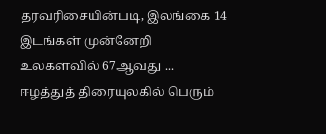தரவரிசையின்படி, இலங்கை 14 இடங்கள் முன்னேறி உலகளவில் 67ஆவது ...
ஈழத்துத் திரையுலகில் பெரும்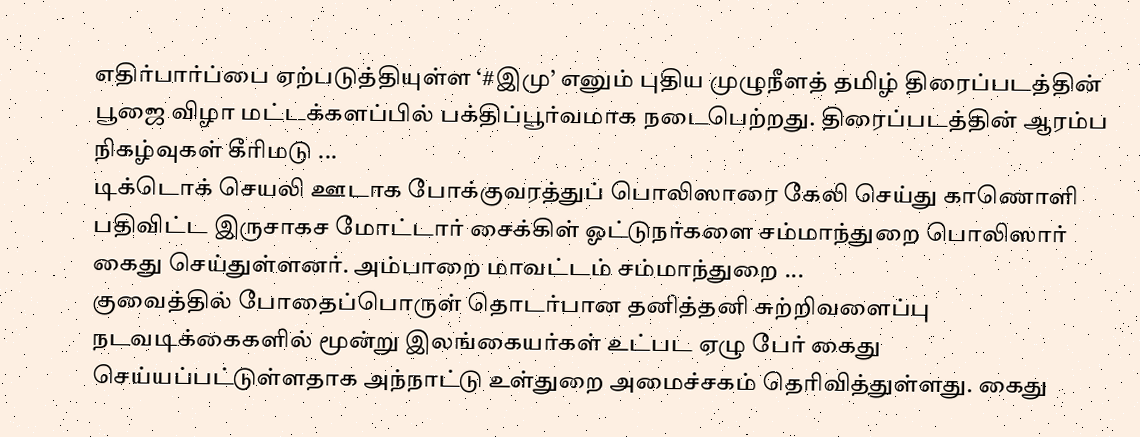எதிர்பார்ப்பை ஏற்படுத்தியுள்ள ‘#இமு’ எனும் புதிய முழுநீளத் தமிழ் திரைப்படத்தின் பூஜை விழா மட்டக்களப்பில் பக்திப்பூர்வமாக நடைபெற்றது. திரைப்படத்தின் ஆரம்ப நிகழ்வுகள் கீரிமடு ...
டிக்டொக் செயலி ஊடாக போக்குவரத்துப் பொலிஸாரை கேலி செய்து காணொளி பதிவிட்ட இருசாகச மோட்டார் சைக்கிள் ஓட்டுநர்களை சம்மாந்துறை பொலிஸார் கைது செய்துள்ளனர். அம்பாறை மாவட்டம் சம்மாந்துறை ...
குவைத்தில் போதைப்பொருள் தொடர்பான தனித்தனி சுற்றிவளைப்பு நடவடிக்கைகளில் மூன்று இலங்கையர்கள் உட்பட ஏழு பேர் கைது செய்யப்பட்டுள்ளதாக அந்நாட்டு உள்துறை அமைச்சகம் தெரிவித்துள்ளது. கைது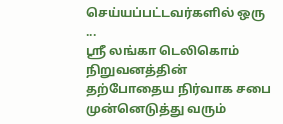செய்யப்பட்டவர்களில் ஒரு ...
ஸ்ரீ லங்கா டெலிகொம் நிறுவனத்தின் தற்போதைய நிர்வாக சபை முன்னெடுத்து வரும்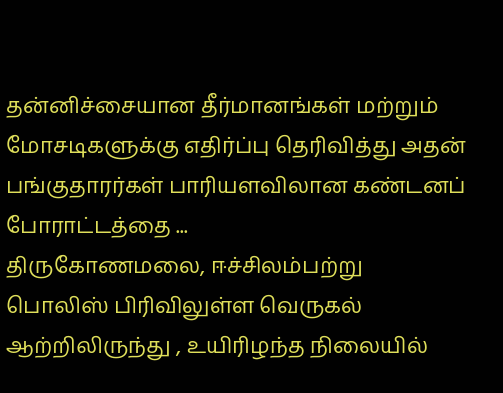தன்னிச்சையான தீர்மானங்கள் மற்றும் மோசடிகளுக்கு எதிர்ப்பு தெரிவித்து அதன் பங்குதாரர்கள் பாரியளவிலான கண்டனப் போராட்டத்தை ...
திருகோணமலை, ஈச்சிலம்பற்று பொலிஸ் பிரிவிலுள்ள வெருகல் ஆற்றிலிருந்து , உயிரிழந்த நிலையில்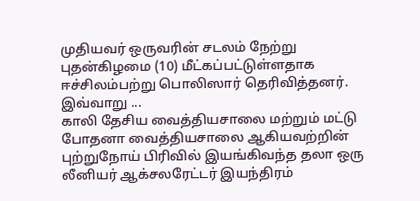முதியவர் ஒருவரின் சடலம் நேற்று புதன்கிழமை (10) மீட்கப்பட்டுள்ளதாக ஈச்சிலம்பற்று பொலிஸார் தெரிவித்தனர். இவ்வாறு ...
காலி தேசிய வைத்தியசாலை மற்றும் மட்டு போதனா வைத்தியசாலை ஆகியவற்றின் புற்றுநோய் பிரிவில் இயங்கிவந்த தலா ஒரு லீனியர் ஆக்சலரேட்டர் இயந்திரம்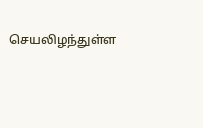செயலிழந்துள்ள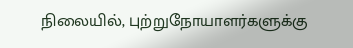நிலையில், புற்றுநோயாளர்களுக்கு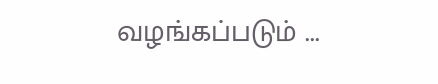வழங்கப்படும் ...